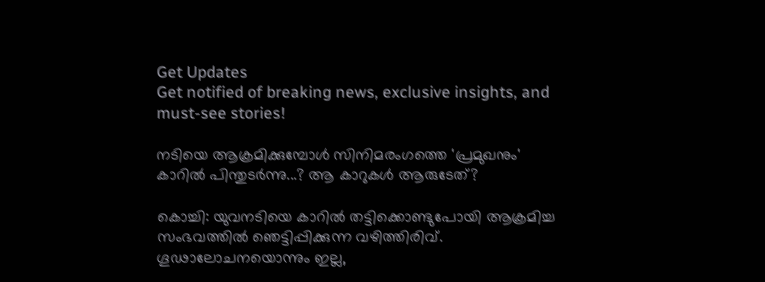Get Updates
Get notified of breaking news, exclusive insights, and must-see stories!

നടിയെ ആക്രമിക്കുമ്പോള്‍ സിനിമരംഗത്തെ 'പ്രമുഖനും' കാറില്‍ പിന്തുടര്‍ന്നു...? ആ കാറുകള്‍ ആരുടേത്?

കൊച്ചി: യുവനടിയെ കാറില്‍ തട്ടിക്കൊണ്ടുപോയി ആക്രമിച്ച സംഭവത്തില്‍ ഞെട്ടിപ്പിക്കുന്ന വഴിത്തിരിവ്. ഗൂഢാലോചനയൊന്നും ഇല്ല,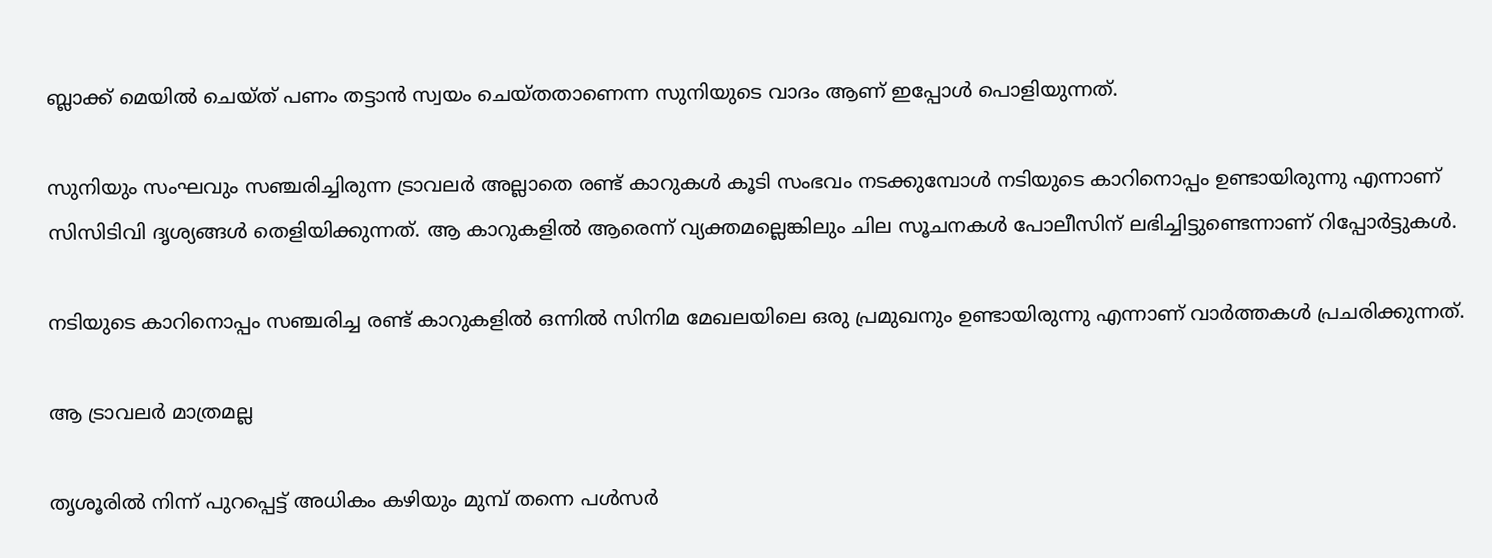ബ്ലാക്ക് മെയില്‍ ചെയ്ത് പണം തട്ടാന്‍ സ്വയം ചെയ്തതാണെന്ന സുനിയുടെ വാദം ആണ് ഇപ്പോള്‍ പൊളിയുന്നത്.

സുനിയും സംഘവും സഞ്ചരിച്ചിരുന്ന ട്രാവലര്‍ അല്ലാതെ രണ്ട് കാറുകള്‍ കൂടി സംഭവം നടക്കുമ്പോള്‍ നടിയുടെ കാറിനൊപ്പം ഉണ്ടായിരുന്നു എന്നാണ് സിസിടിവി ദൃശ്യങ്ങള്‍ തെളിയിക്കുന്നത്. ആ കാറുകളില്‍ ആരെന്ന് വ്യക്തമല്ലെങ്കിലും ചില സൂചനകള്‍ പോലീസിന് ലഭിച്ചിട്ടുണ്ടെന്നാണ് റിപ്പോര്‍ട്ടുകള്‍.

നടിയുടെ കാറിനൊപ്പം സഞ്ചരിച്ച രണ്ട് കാറുകളില്‍ ഒന്നില്‍ സിനിമ മേഖലയിലെ ഒരു പ്രമുഖനും ഉണ്ടായിരുന്നു എന്നാണ് വാര്‍ത്തകള്‍ പ്രചരിക്കുന്നത്.

ആ ട്രാവലര്‍ മാത്രമല്ല

തൃശൂരില്‍ നിന്ന് പുറപ്പെട്ട് അധികം കഴിയും മുമ്പ് തന്നെ പള്‍സര്‍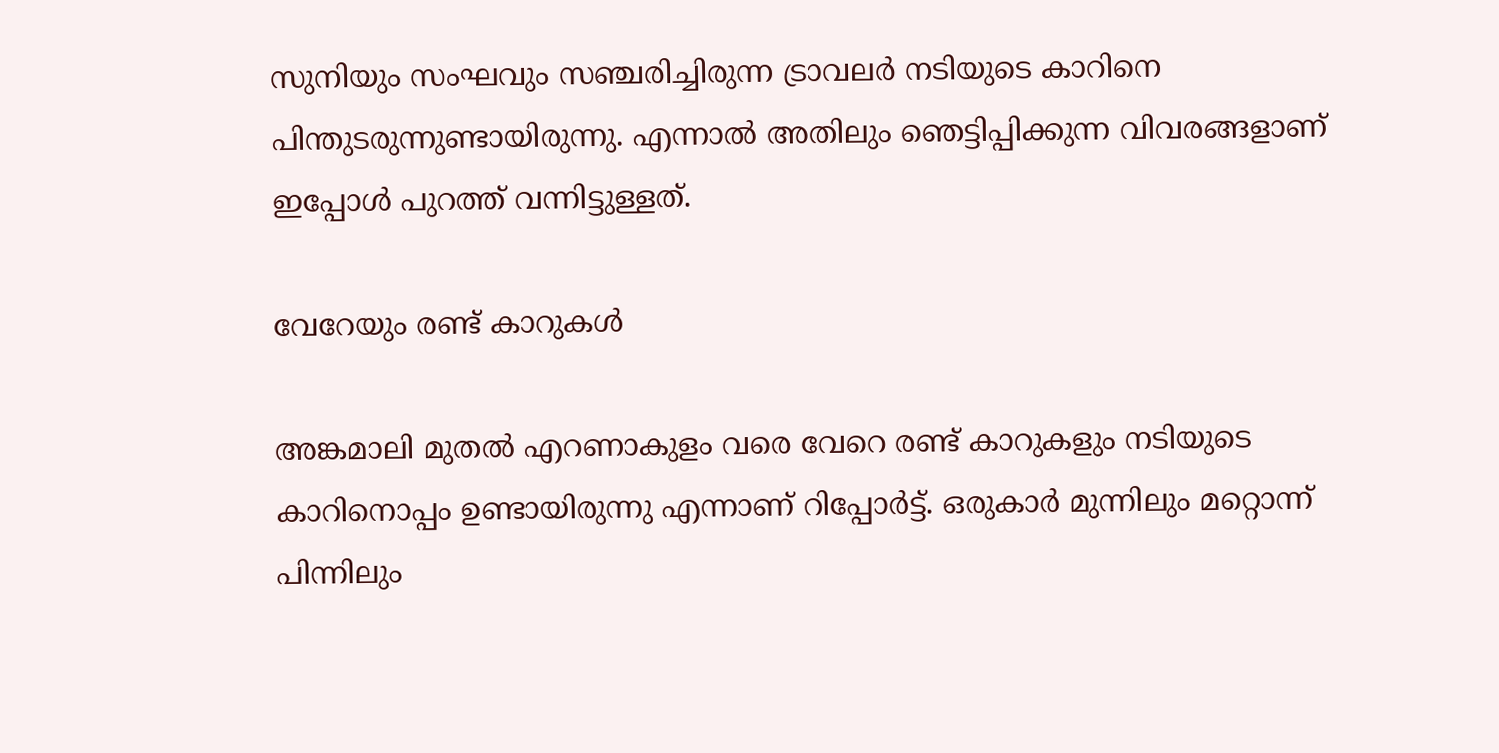സുനിയും സംഘവും സഞ്ചരിച്ചിരുന്ന ട്രാവലര്‍ നടിയുടെ കാറിനെ പിന്തുടരുന്നുണ്ടായിരുന്നു. എന്നാല്‍ അതിലും ഞെട്ടിപ്പിക്കുന്ന വിവരങ്ങളാണ് ഇപ്പോള്‍ പുറത്ത് വന്നിട്ടുള്ളത്.

വേറേയും രണ്ട് കാറുകള്‍

അങ്കമാലി മുതല്‍ എറണാകുളം വരെ വേറെ രണ്ട് കാറുകളും നടിയുടെ കാറിനൊപ്പം ഉണ്ടായിരുന്നു എന്നാണ് റിപ്പോര്‍ട്ട്. ഒരുകാര്‍ മുന്നിലും മറ്റൊന്ന് പിന്നിലും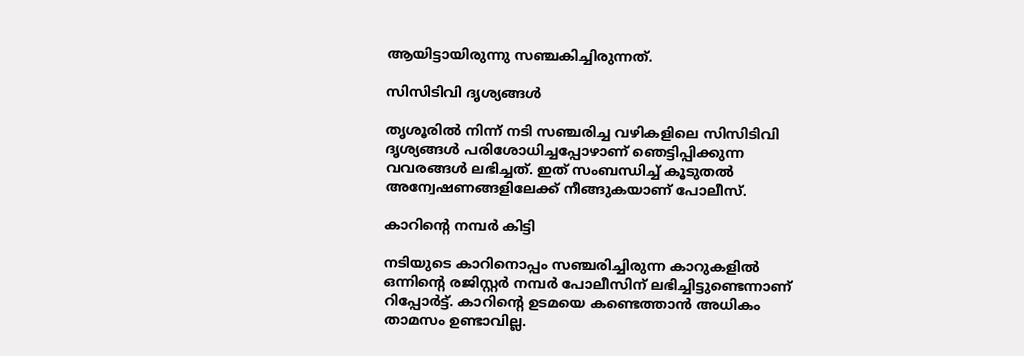ആയിട്ടായിരുന്നു സഞ്ചകിച്ചിരുന്നത്.

സിസിടിവി ദൃശ്യങ്ങള്‍

തൃശൂരില്‍ നിന്ന് നടി സഞ്ചരിച്ച വഴികളിലെ സിസിടിവി ദൃശ്യങ്ങള്‍ പരിശോധിച്ചപ്പോഴാണ് ഞെട്ടിപ്പിക്കുന്ന വവരങ്ങള്‍ ലഭിച്ചത്. ഇത് സംബന്ധിച്ച് കൂടുതല്‍ അന്വേഷണങ്ങളിലേക്ക് നീങ്ങുകയാണ് പോലീസ്.

കാറിന്റെ നമ്പര്‍ കിട്ടി

നടിയുടെ കാറിനൊപ്പം സഞ്ചരിച്ചിരുന്ന കാറുകളില്‍ ഒന്നിന്റെ രജിസ്റ്റര്‍ നമ്പര്‍ പോലീസിന് ലഭിച്ചിട്ടുണ്ടെന്നാണ് റിപ്പോര്‍ട്ട്. കാറിന്റെ ഉടമയെ കണ്ടെത്താന്‍ അധികം താമസം ഉണ്ടാവില്ല.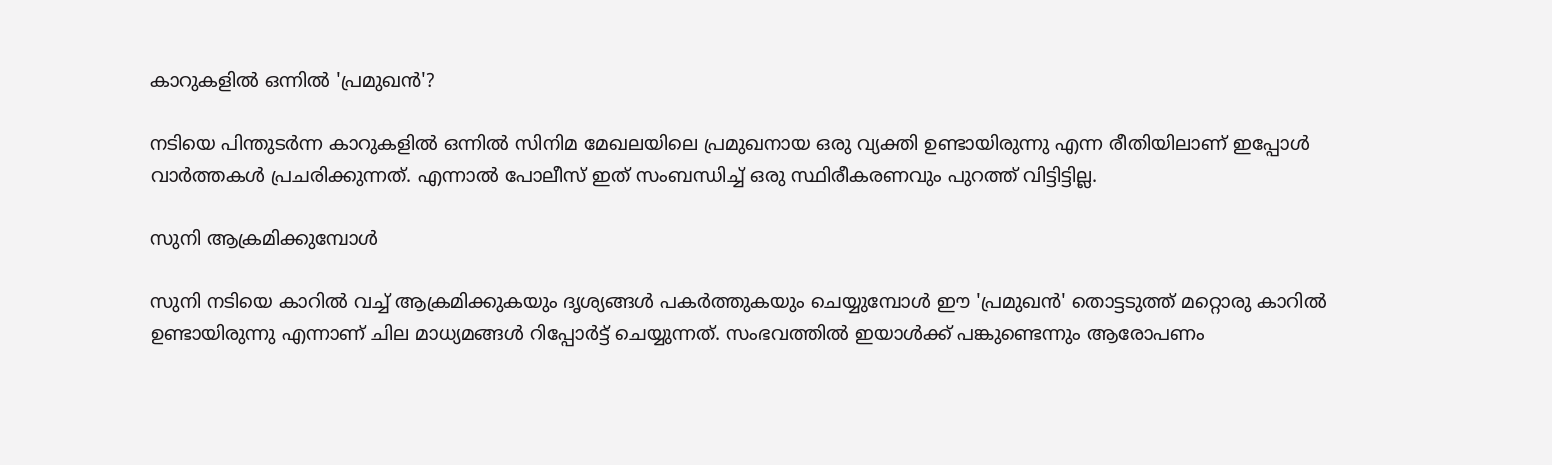കാറുകളില്‍ ഒന്നില്‍ 'പ്രമുഖന്‍'?

നടിയെ പിന്തുടര്‍ന്ന കാറുകളില്‍ ഒന്നില്‍ സിനിമ മേഖലയിലെ പ്രമുഖനായ ഒരു വ്യക്തി ഉണ്ടായിരുന്നു എന്ന രീതിയിലാണ് ഇപ്പോള്‍ വാര്‍ത്തകള്‍ പ്രചരിക്കുന്നത്. എന്നാല്‍ പോലീസ് ഇത് സംബന്ധിച്ച് ഒരു സ്ഥിരീകരണവും പുറത്ത് വിട്ടിട്ടില്ല.

സുനി ആക്രമിക്കുമ്പോള്‍

സുനി നടിയെ കാറില്‍ വച്ച് ആക്രമിക്കുകയും ദൃശ്യങ്ങള്‍ പകര്‍ത്തുകയും ചെയ്യുമ്പോള്‍ ഈ 'പ്രമുഖന്‍' തൊട്ടടുത്ത് മറ്റൊരു കാറില്‍ ഉണ്ടായിരുന്നു എന്നാണ് ചില മാധ്യമങ്ങള്‍ റിപ്പോര്‍ട്ട് ചെയ്യുന്നത്. സംഭവത്തില്‍ ഇയാള്‍ക്ക് പങ്കുണ്ടെന്നും ആരോപണം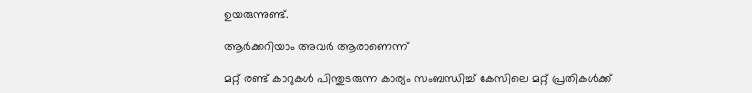ഉയരുന്നുണ്ട്.

ആര്‍ക്കറിയാം അവര്‍ ആരാണെന്ന്

മറ്റ് രണ്ട് കാറുകള്‍ പിന്തുടരുന്ന കാര്യം സംബന്ധിച്ച് കേസിലെ മറ്റ് പ്രതികള്‍ക്ക്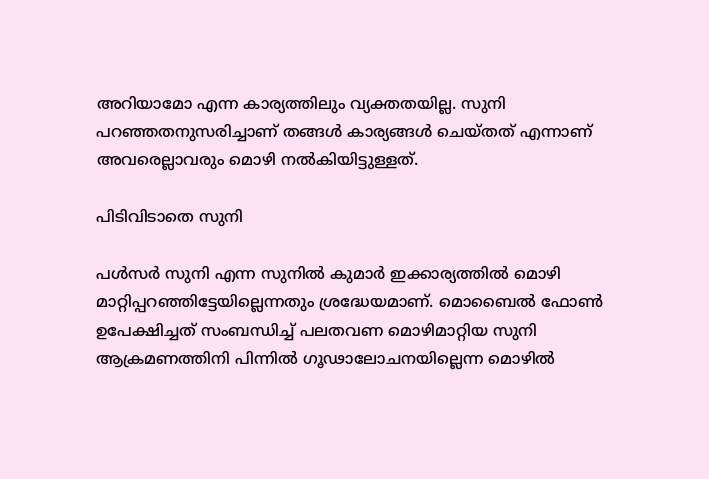അറിയാമോ എന്ന കാര്യത്തിലും വ്യക്തതയില്ല. സുനി പറഞ്ഞതനുസരിച്ചാണ് തങ്ങള്‍ കാര്യങ്ങള്‍ ചെയ്തത് എന്നാണ് അവരെല്ലാവരും മൊഴി നല്‍കിയിട്ടുള്ളത്.

പിടിവിടാതെ സുനി

പള്‍സര്‍ സുനി എന്ന സുനില്‍ കുമാര്‍ ഇക്കാര്യത്തില്‍ മൊഴി മാറ്റിപ്പറഞ്ഞിട്ടേയില്ലെന്നതും ശ്രദ്ധേയമാണ്. മൊബൈല്‍ ഫോണ്‍ ഉപേക്ഷിച്ചത് സംബന്ധിച്ച് പലതവണ മൊഴിമാറ്റിയ സുനി ആക്രമണത്തിനി പിന്നില്‍ ഗൂഢാലോചനയില്ലെന്ന മൊഴില്‍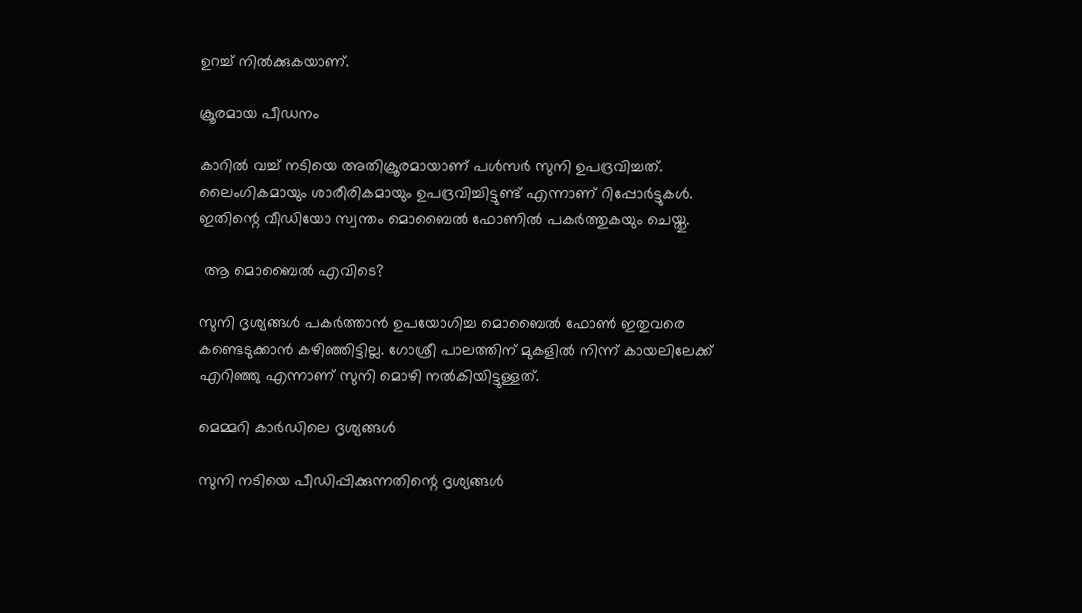ഉറച്ച് നില്‍ക്കുകയാണ്.

ക്രൂരമായ പീഡനം

കാറില്‍ വച്ച് നടിയെ അതിക്രൂരമായാണ് പള്‍സര്‍ സുനി ഉപദ്രവിച്ചത്. ലൈംഗികമായും ശാരീരികമായും ഉപദ്രവിച്ചിട്ടുണ്ട് എന്നാണ് റിപ്പോര്‍ട്ടുകള്‍. ഇതിന്റെ വീഡിയോ സ്വന്തം മൊബൈല്‍ ഫോണില്‍ പകര്‍ത്തുകയും ചെയ്തു.

 ആ മൊബൈല്‍ എവിടെ?

സുനി ദൃശ്യങ്ങള്‍ പകര്‍ത്താന്‍ ഉപയോഗിച്ച മൊബൈല്‍ ഫോണ്‍ ഇതുവരെ കണ്ടെടുക്കാന്‍ കഴിഞ്ഞിട്ടില്ല. ഗോശ്രീ പാലത്തിന് മുകളില്‍ നിന്ന് കായലിലേക്ക് എറിഞ്ഞു എന്നാണ് സുനി മൊഴി നല്‍കിയിട്ടുള്ളത്.

മെമ്മറി കാര്‍ഡിലെ ദൃശ്യങ്ങള്‍

സുനി നടിയെ പീഡിപ്പിക്കുന്നതിന്റെ ദൃശ്യങ്ങള്‍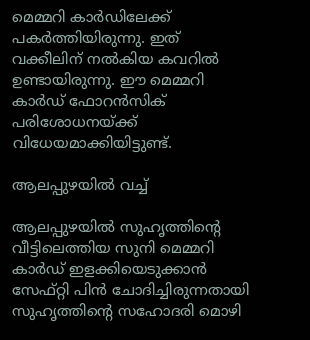മെമ്മറി കാര്‍ഡിലേക്ക് പകര്‍ത്തിയിരുന്നു. ഇത് വക്കീലിന് നല്‍കിയ കവറില്‍ ഉണ്ടായിരുന്നു. ഈ മെമ്മറി കാര്‍ഡ് ഫോറന്‍സിക് പരിശോധനയ്ക്ക് വിധേയമാക്കിയിട്ടുണ്ട്.

ആലപ്പുഴയില്‍ വച്ച്

ആലപ്പുഴയില്‍ സുഹൃത്തിന്റെ വീട്ടിലെത്തിയ സുനി മെമ്മറി കാര്‍ഡ് ഇളക്കിയെടുക്കാന്‍ സേഫ്റ്റി പിന്‍ ചോദിച്ചിരുന്നതായി സുഹൃത്തിന്റെ സഹോദരി മൊഴി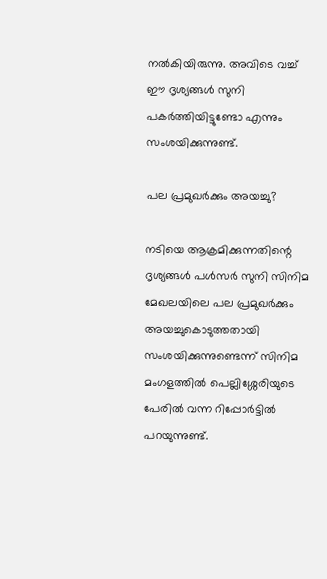നല്‍കിയിരുന്നു. അവിടെ വച്ച് ഈ ദൃശ്യങ്ങള്‍ സുനി പകര്‍ത്തിയിട്ടുണ്ടോ എന്നും സംശയിക്കുന്നുണ്ട്.

പല പ്രമുഖര്‍ക്കും അയച്ചു?

നടിയെ ആക്രമിക്കുന്നതിന്റെ ദൃശ്യങ്ങള്‍ പള്‍സര്‍ സുനി സിനിമ മേഖലയിലെ പല പ്രമുഖര്‍ക്കും അയച്ചുകൊടുത്തതായി സംശയിക്കുന്നുണ്ടെന്ന് സിനിമ മംഗളത്തില്‍ പെല്ലിശ്ശേരിയുടെ പേരില്‍ വന്ന റിപ്പോര്‍ട്ടില്‍ പറയുന്നുണ്ട്.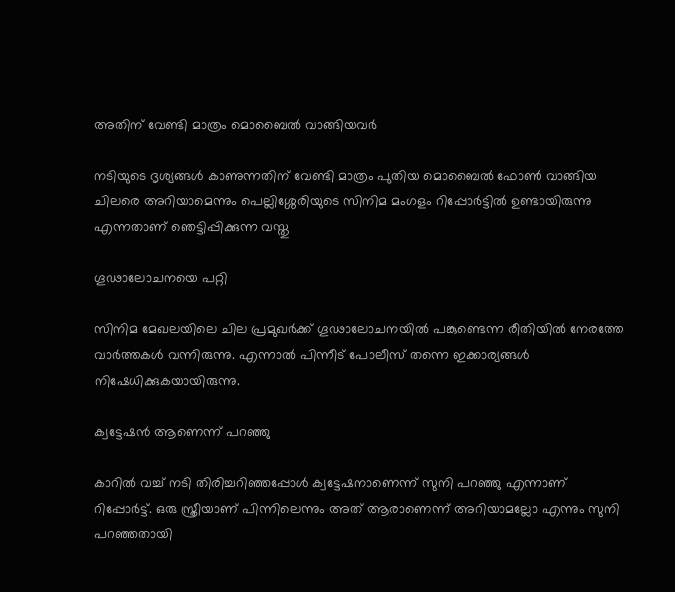അതിന് വേണ്ടി മാത്രം മൊബൈല്‍ വാങ്ങിയവര്‍

നടിയുടെ ദൃശ്യങ്ങള്‍ കാണുന്നതിന് വേണ്ടി മാത്രം പുതിയ മൊബൈല്‍ ഫോണ്‍ വാങ്ങിയ ചിലരെ അറിയാമെന്നും പെല്ലിശ്ശേരിയുടെ സിനിമ മംഗളം റിപ്പോര്‍ട്ടില്‍ ഉണ്ടായിരുന്നു എന്നതാണ് ഞെട്ടിപ്പിക്കുന്ന വസ്തു

ഗൂഢാലോചനയെ പറ്റി

സിനിമ മേഖലയിലെ ചില പ്രമുഖര്‍ക്ക് ഗൂഢാലോചനയില്‍ പങ്കുണ്ടെന്ന രീതിയില്‍ നേരത്തേ വാര്‍ത്തകള്‍ വന്നിരുന്നു. എന്നാല്‍ പിന്നീട് പോലീസ് തന്നെ ഇക്കാര്യങ്ങള്‍ നിഷേധിക്കുകയായിരുന്നു.

ക്വട്ടേഷന്‍ ആണെന്ന് പറഞ്ഞു

കാറില്‍ വച്ച് നടി തിരിച്ചറിഞ്ഞപ്പോള്‍ ക്വട്ടേഷനാണെന്ന് സുനി പറഞ്ഞു എന്നാണ് റിപ്പോര്‍ട്ട്. ഒരു സ്ത്രീയാണ് പിന്നിലെന്നും അത് ആരാണെന്ന് അറിയാമല്ലോ എന്നും സുനി പറഞ്ഞതായി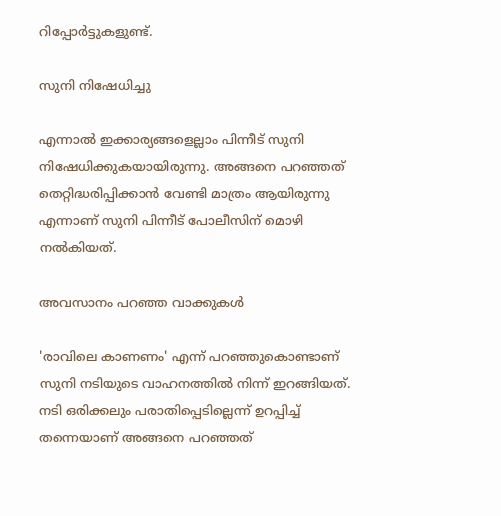റിപ്പോര്‍ട്ടുകളുണ്ട്.

സുനി നിഷേധിച്ചു

എന്നാല്‍ ഇക്കാര്യങ്ങളെല്ലാം പിന്നീട് സുനി നിഷേധിക്കുകയായിരുന്നു. അങ്ങനെ പറഞ്ഞത് തെറ്റിദ്ധരിപ്പിക്കാന്‍ വേണ്ടി മാത്രം ആയിരുന്നു എന്നാണ് സുനി പിന്നീട് പോലീസിന് മൊഴി നല്‍കിയത്.

അവസാനം പറഞ്ഞ വാക്കുകള്‍

'രാവിലെ കാണണം' എന്ന് പറഞ്ഞുകൊണ്ടാണ് സുനി നടിയുടെ വാഹനത്തില്‍ നിന്ന് ഇറങ്ങിയത്. നടി ഒരിക്കലും പരാതിപ്പെടില്ലെന്ന് ഉറപ്പിച്ച് തന്നെയാണ് അങ്ങനെ പറഞ്ഞത്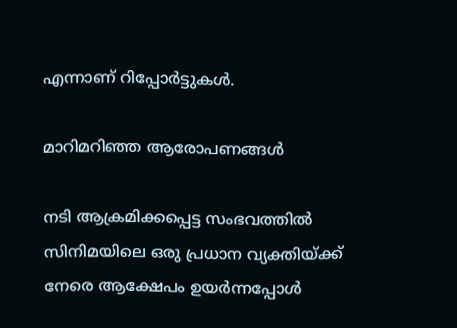എന്നാണ് റിപ്പോര്‍ട്ടുകള്‍.

മാറിമറിഞ്ഞ ആരോപണങ്ങള്‍

നടി ആക്രമിക്കപ്പെട്ട സംഭവത്തില്‍ സിനിമയിലെ ഒരു പ്രധാന വ്യക്തിയ്ക്ക് നേരെ ആക്ഷേപം ഉയര്‍ന്നപ്പോള്‍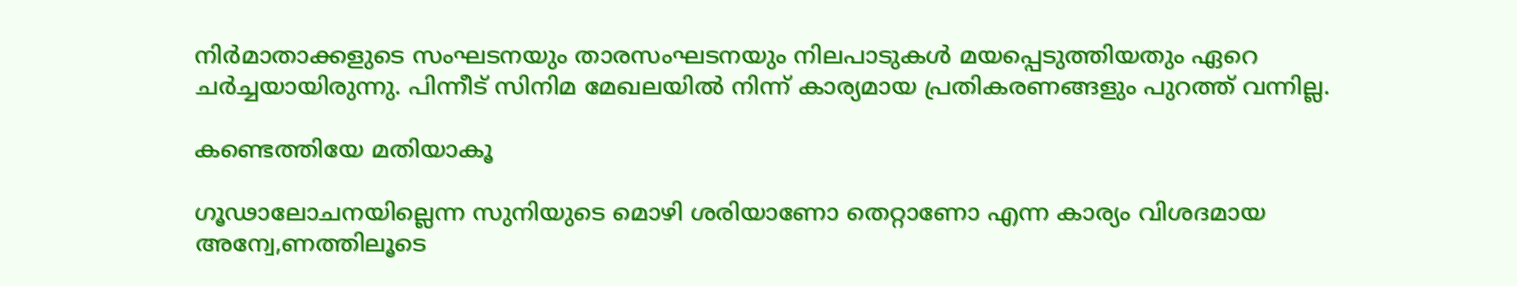നിര്‍മാതാക്കളുടെ സംഘടനയും താരസംഘടനയും നിലപാടുകള്‍ മയപ്പെടുത്തിയതും ഏറെ ചര്‍ച്ചയായിരുന്നു. പിന്നീട് സിനിമ മേഖലയില്‍ നിന്ന് കാര്യമായ പ്രതികരണങ്ങളും പുറത്ത് വന്നില്ല.

കണ്ടെത്തിയേ മതിയാകൂ

ഗൂഢാലോചനയില്ലെന്ന സുനിയുടെ മൊഴി ശരിയാണോ തെറ്റാണോ എന്ന കാര്യം വിശദമായ അന്വേ,ണത്തിലൂടെ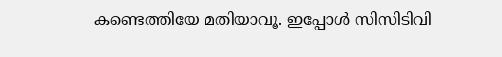കണ്ടെത്തിയേ മതിയാവൂ. ഇപ്പോള്‍ സിസിടിവി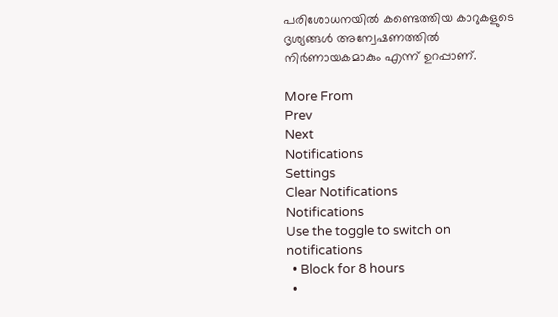പരിശോധനയില്‍ കണ്ടെത്തിയ കാറുകളുടെ ദൃശ്യങ്ങള്‍ അന്വേഷണത്തില്‍ നിര്‍ണായകമാകും എന്ന് ഉറപ്പാണ്.

More From
Prev
Next
Notifications
Settings
Clear Notifications
Notifications
Use the toggle to switch on notifications
  • Block for 8 hours
  •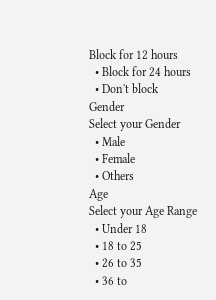Block for 12 hours
  • Block for 24 hours
  • Don't block
Gender
Select your Gender
  • Male
  • Female
  • Others
Age
Select your Age Range
  • Under 18
  • 18 to 25
  • 26 to 35
  • 36 to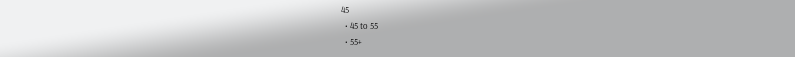45
  • 45 to 55
  • 55+